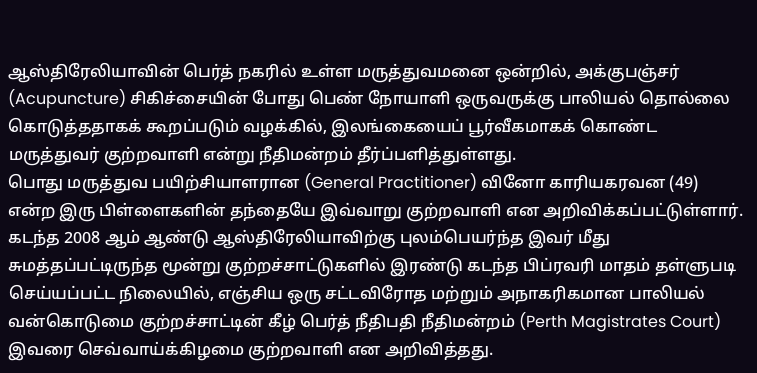ஆஸ்திரேலியாவின் பெர்த் நகரில் உள்ள மருத்துவமனை ஒன்றில், அக்குபஞ்சர் (Acupuncture) சிகிச்சையின் போது பெண் நோயாளி ஒருவருக்கு பாலியல் தொல்லை கொடுத்ததாகக் கூறப்படும் வழக்கில், இலங்கையைப் பூர்வீகமாகக் கொண்ட மருத்துவர் குற்றவாளி என்று நீதிமன்றம் தீர்ப்பளித்துள்ளது.
பொது மருத்துவ பயிற்சியாளரான (General Practitioner) வினோ காரியகரவன (49) என்ற இரு பிள்ளைகளின் தந்தையே இவ்வாறு குற்றவாளி என அறிவிக்கப்பட்டுள்ளார். கடந்த 2008 ஆம் ஆண்டு ஆஸ்திரேலியாவிற்கு புலம்பெயர்ந்த இவர் மீது சுமத்தப்பட்டிருந்த மூன்று குற்றச்சாட்டுகளில் இரண்டு கடந்த பிப்ரவரி மாதம் தள்ளுபடி செய்யப்பட்ட நிலையில், எஞ்சிய ஒரு சட்டவிரோத மற்றும் அநாகரிகமான பாலியல் வன்கொடுமை குற்றச்சாட்டின் கீழ் பெர்த் நீதிபதி நீதிமன்றம் (Perth Magistrates Court) இவரை செவ்வாய்க்கிழமை குற்றவாளி என அறிவித்தது.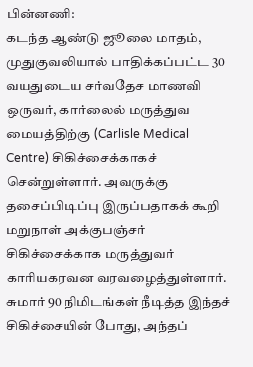பின்னணி:
கடந்த ஆண்டு ஜூலை மாதம், முதுகுவலியால் பாதிக்கப்பட்ட 30 வயதுடைய சர்வதேச மாணவி ஒருவர், கார்லைல் மருத்துவ மையத்திற்கு (Carlisle Medical Centre) சிகிச்சைக்காகச் சென்றுள்ளார். அவருக்கு தசைப்பிடிப்பு இருப்பதாகக் கூறி மறுநாள் அக்குபஞ்சர் சிகிச்சைக்காக மருத்துவர் காரியகரவன வரவழைத்துள்ளார்.
சுமார் 90 நிமிடங்கள் நீடித்த இந்தச் சிகிச்சையின் போது, அந்தப்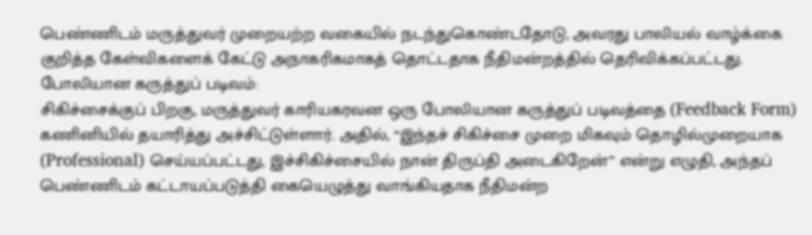பெண்ணிடம் மருத்துவர் முறையற்ற வகையில் நடந்துகொண்டதோடு, அவரது பாலியல் வாழ்க்கை குறித்த கேள்விகளைக் கேட்டு அநாகரிகமாகத் தொட்டதாக நீதிமன்றத்தில் தெரிவிக்கப்பட்டது.
போலியான கருத்துப் படிவம்:
சிகிச்சைக்குப் பிறகு, மருத்துவர் காரியகரவன ஒரு போலியான கருத்துப் படிவத்தை (Feedback Form) கணினியில் தயாரித்து அச்சிட்டுள்ளார். அதில், “இந்தச் சிகிச்சை முறை மிகவும் தொழில்முறையாக (Professional) செய்யப்பட்டது, இச்சிகிச்சையில் நான் திருப்தி அடைகிறேன்” என்று எழுதி, அந்தப் பெண்ணிடம் கட்டாயப்படுத்தி கையெழுத்து வாங்கியதாக நீதிமன்ற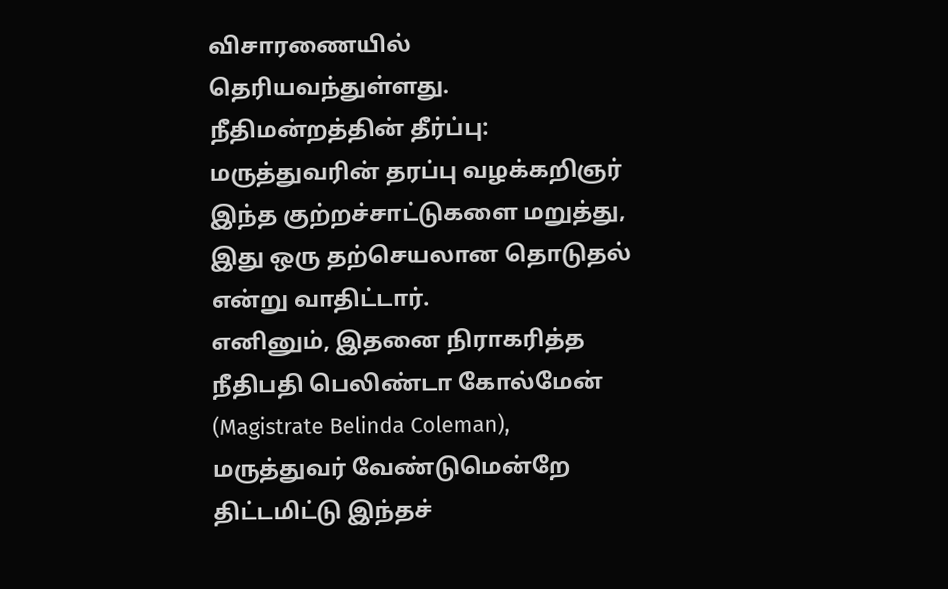விசாரணையில் தெரியவந்துள்ளது.
நீதிமன்றத்தின் தீர்ப்பு:
மருத்துவரின் தரப்பு வழக்கறிஞர் இந்த குற்றச்சாட்டுகளை மறுத்து, இது ஒரு தற்செயலான தொடுதல் என்று வாதிட்டார்.
எனினும், இதனை நிராகரித்த நீதிபதி பெலிண்டா கோல்மேன் (Magistrate Belinda Coleman), மருத்துவர் வேண்டுமென்றே திட்டமிட்டு இந்தச்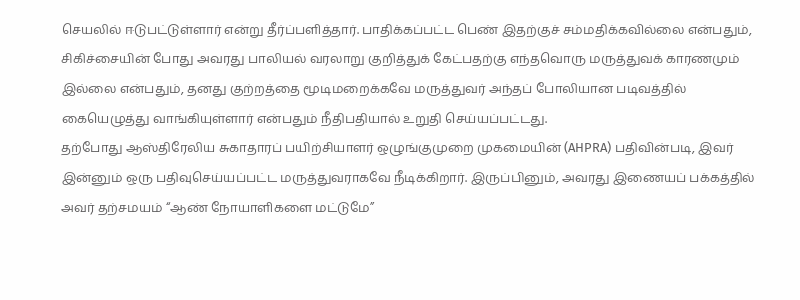செயலில் ஈடுபட்டுள்ளார் என்று தீர்ப்பளித்தார். பாதிக்கப்பட்ட பெண் இதற்குச் சம்மதிக்கவில்லை என்பதும், சிகிச்சையின் போது அவரது பாலியல் வரலாறு குறித்துக் கேட்பதற்கு எந்தவொரு மருத்துவக் காரணமும் இல்லை என்பதும், தனது குற்றத்தை மூடிமறைக்கவே மருத்துவர் அந்தப் போலியான படிவத்தில் கையெழுத்து வாங்கியுள்ளார் என்பதும் நீதிபதியால் உறுதி செய்யப்பட்டது.
தற்போது ஆஸ்திரேலிய சுகாதாரப் பயிற்சியாளர் ஒழுங்குமுறை முகமையின் (AHPRA) பதிவின்படி, இவர் இன்னும் ஒரு பதிவுசெய்யப்பட்ட மருத்துவராகவே நீடிக்கிறார். இருப்பினும், அவரது இணையப் பக்கத்தில் அவர் தற்சமயம் “ஆண் நோயாளிகளை மட்டுமே”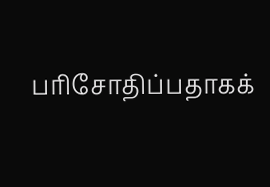பரிசோதிப்பதாகக்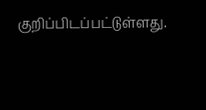குறிப்பிடப்பட்டுள்ளது.